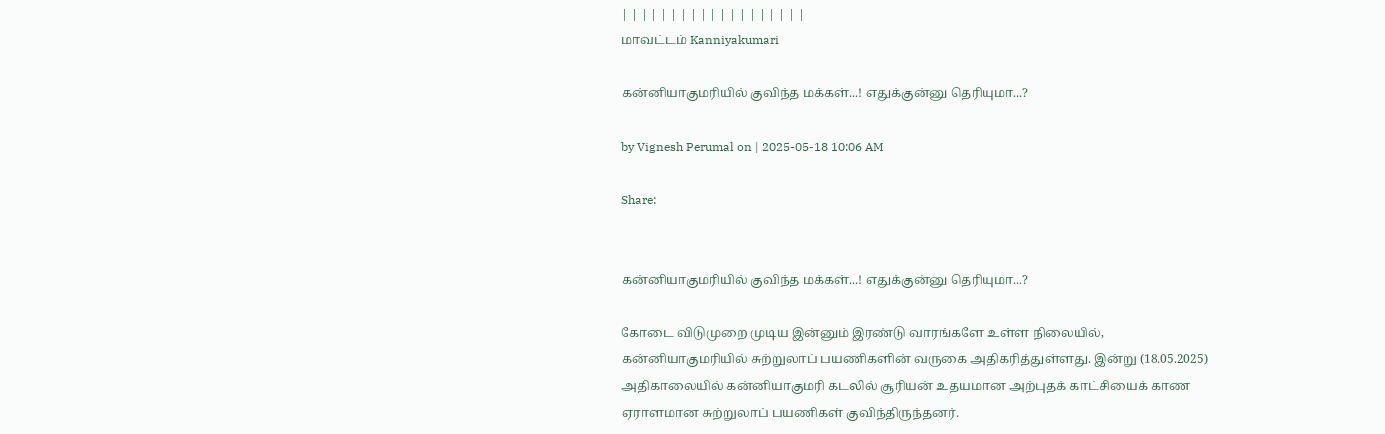| | | | | | | | | | | | | | | | | | |
மாவட்டம் Kanniyakumari

கன்னியாகுமரியில் குவிந்த மக்கள்...! எதுக்குன்னு தெரியுமா...?

by Vignesh Perumal on | 2025-05-18 10:06 AM

Share:


கன்னியாகுமரியில் குவிந்த மக்கள்...! எதுக்குன்னு தெரியுமா...?

கோடை விடுமுறை முடிய இன்னும் இரண்டு வாரங்களே உள்ள நிலையில், கன்னியாகுமரியில் சுற்றுலாப் பயணிகளின் வருகை அதிகரித்துள்ளது. இன்று (18.05.2025) அதிகாலையில் கன்னியாகுமரி கடலில் சூரியன் உதயமான அற்புதக் காட்சியைக் காண ஏராளமான சுற்றுலாப் பயணிகள் குவிந்திருந்தனர்.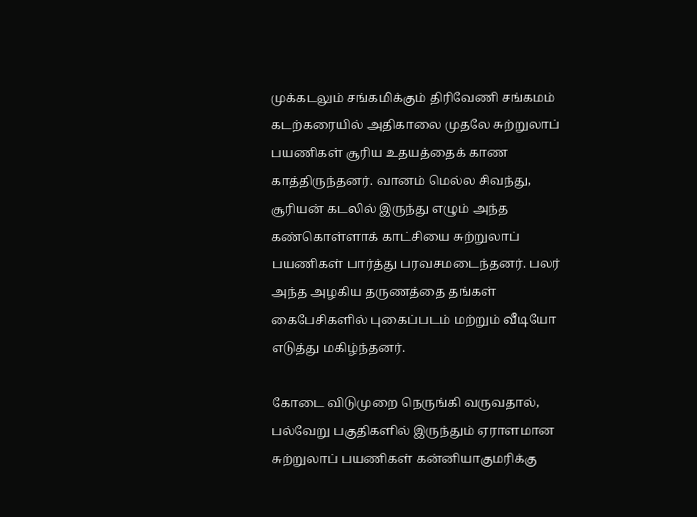முக்கடலும் சங்கமிக்கும் திரிவேணி சங்கமம் கடற்கரையில் அதிகாலை முதலே சுற்றுலாப் பயணிகள் சூரிய உதயத்தைக் காண காத்திருந்தனர். வானம் மெல்ல சிவந்து, சூரியன் கடலில் இருந்து எழும் அந்த கண்கொள்ளாக் காட்சியை சுற்றுலாப் பயணிகள் பார்த்து பரவசமடைந்தனர். பலர் அந்த அழகிய தருணத்தை தங்கள் கைபேசிகளில் புகைப்படம் மற்றும் வீடியோ எடுத்து மகிழ்ந்தனர்.

கோடை விடுமுறை நெருங்கி வருவதால், பல்வேறு பகுதிகளில் இருந்தும் ஏராளமான சுற்றுலாப் பயணிகள் கன்னியாகுமரிக்கு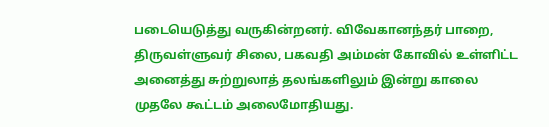படையெடுத்து வருகின்றனர். விவேகானந்தர் பாறை, திருவள்ளுவர் சிலை, பகவதி அம்மன் கோவில் உள்ளிட்ட அனைத்து சுற்றுலாத் தலங்களிலும் இன்று காலை முதலே கூட்டம் அலைமோதியது.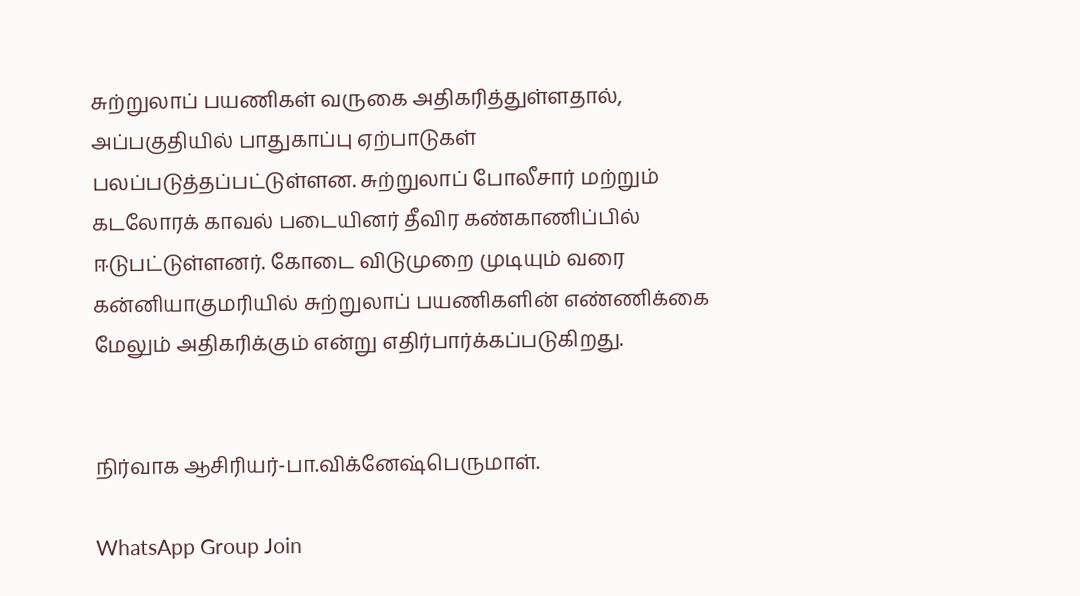சுற்றுலாப் பயணிகள் வருகை அதிகரித்துள்ளதால், அப்பகுதியில் பாதுகாப்பு ஏற்பாடுகள் பலப்படுத்தப்பட்டுள்ளன. சுற்றுலாப் போலீசார் மற்றும் கடலோரக் காவல் படையினர் தீவிர கண்காணிப்பில் ஈடுபட்டுள்ளனர். கோடை விடுமுறை முடியும் வரை கன்னியாகுமரியில் சுற்றுலாப் பயணிகளின் எண்ணிக்கை மேலும் அதிகரிக்கும் என்று எதிர்பார்க்கப்படுகிறது.


நிர்வாக ஆசிரியர்-பா.விக்னேஷ்பெருமாள்.

WhatsApp Group Join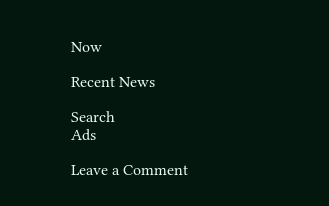Now

Recent News

Search
Ads

Leave a Comment